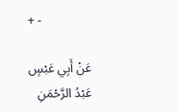+ -

عَنْ أَبِي عَبْسٍ عَبْدُ الرَّحْمَنِ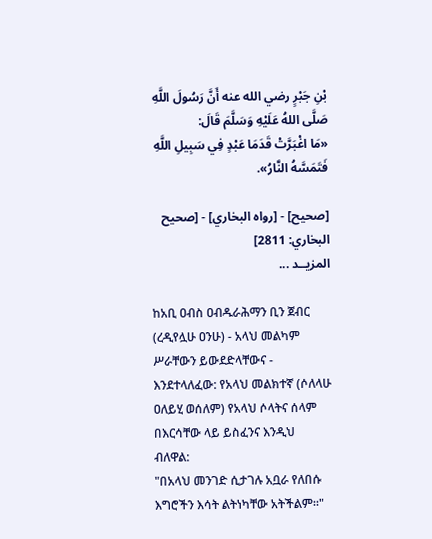بْنِ جَبْرٍ رضي الله عنه أَنَّ رَسُولَ اللَّهِ صَلَّى اللهُ عَلَيْهِ وَسَلَّمَ قَالَ:
«مَا اغْبَرَّتْ قَدَمَا عَبْدٍ فِي سَبِيلِ اللَّهِ فَتَمَسَّهُ النَّارُ».

[صحيح] - [رواه البخاري] - [صحيح البخاري: 2811]
المزيــد ...

ከአቢ ዐብስ ዐብዱራሕማን ቢን ጀብር (ረዲየሏሁ ዐንሁ) - አላህ መልካም ሥራቸውን ይውደድላቸውና - እንደተላለፈው: የአላህ መልክተኛ (ሶለላሁ ዐለይሂ ወሰለም) የአላህ ሶላትና ሰላም በእርሳቸው ላይ ይስፈንና እንዲህ ብለዋል:
"በአላህ መንገድ ሲታገሉ አቧራ የለበሱ እግሮችን እሳት ልትነካቸው አትችልም።"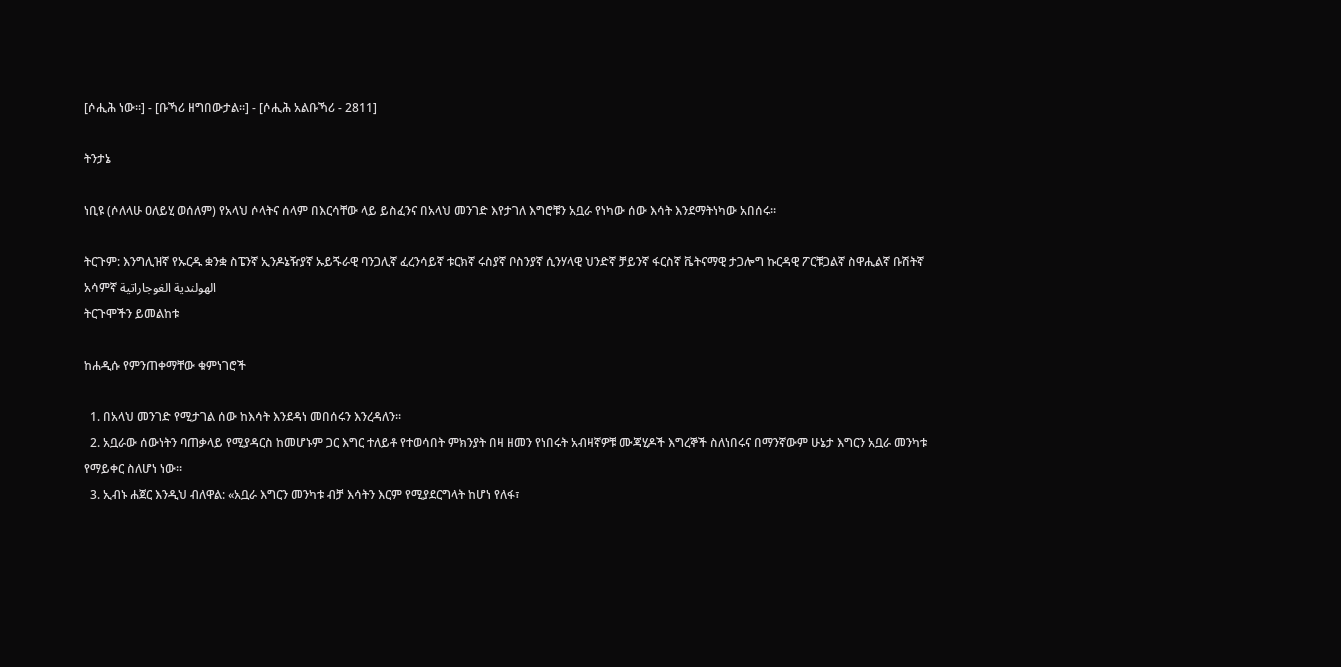[ሶሒሕ ነው።] - [ቡኻሪ ዘግበውታል።] - [ሶሒሕ አልቡኻሪ - 2811]

ትንታኔ

ነቢዩ (ሶለላሁ ዐለይሂ ወሰለም) የአላህ ሶላትና ሰላም በእርሳቸው ላይ ይስፈንና በአላህ መንገድ እየታገለ እግሮቹን አቧራ የነካው ሰው እሳት እንደማትነካው አበሰሩ።

ትርጉም: እንግሊዝኛ የኡርዱ ቋንቋ ስፔንኛ ኢንዶኔዥያኛ ኡይጙራዊ ባንጋሊኛ ፈረንሳይኛ ቱርክኛ ሩስያኛ ቦስንያኛ ሲንሃላዊ ህንድኛ ቻይንኛ ፋርስኛ ቬትናማዊ ታጋሎግ ኩርዳዊ ፖርቹጋልኛ ስዋሒልኛ ቡሽትኛ አሳምኛ الهولندية الغوجاراتية
ትርጉሞችን ይመልከቱ

ከሐዲሱ የምንጠቀማቸው ቁምነገሮች

  1. በአላህ መንገድ የሚታገል ሰው ከእሳት እንደዳነ መበሰሩን እንረዳለን።
  2. አቧራው ሰውነትን ባጠቃላይ የሚያዳርስ ከመሆኑም ጋር እግር ተለይቶ የተወሳበት ምክንያት በዛ ዘመን የነበሩት አብዛኛዎቹ ሙጃሂዶች እግረኞች ስለነበሩና በማንኛውም ሁኔታ እግርን አቧራ መንካቱ የማይቀር ስለሆነ ነው።
  3. ኢብኑ ሐጀር እንዲህ ብለዋል: «አቧራ እግርን መንካቱ ብቻ እሳትን እርም የሚያደርግላት ከሆነ የለፋ፣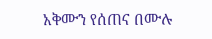አቅሙን የሰጠና በሙሉ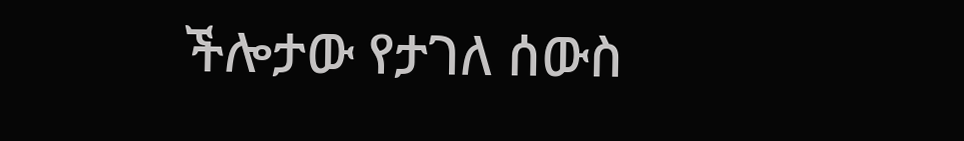ችሎታው የታገለ ሰውስ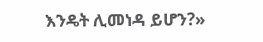እንዴት ሊመነዳ ይሆን?»